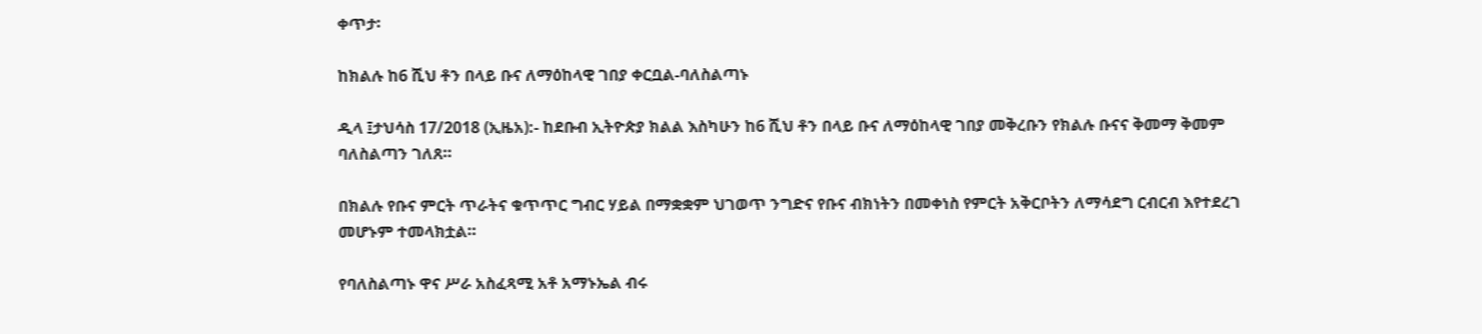ቀጥታ፡

ከክልሉ ከ6 ሺህ ቶን በላይ ቡና ለማዕከላዊ ገበያ ቀርቧል-ባለስልጣኑ

ዲላ ፤ታህሳስ 17/2018 (ኢዜአ):- ከደቡብ ኢትዮጵያ ክልል እስካሁን ከ6 ሺህ ቶን በላይ ቡና ለማዕከላዊ ገበያ መቅረቡን የክልሉ ቡናና ቅመማ ቅመም ባለስልጣን ገለጸ።

በክልሉ የቡና ምርት ጥራትና ቁጥጥር ግብር ሃይል በማቋቋም ህገወጥ ንግድና የቡና ብክነትን በመቀነስ የምርት አቅርቦትን ለማሳደግ ርብርብ እየተደረገ መሆኑም ተመላክቷል።

የባለስልጣኑ ዋና ሥራ አስፈጻሚ አቶ አማኑኤል ብሩ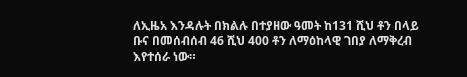ለኢዜአ እንዳሉት በክልሉ በተያዘው ዓመት ከ131 ሺህ ቶን በላይ ቡና በመሰብሰብ 46 ሺህ 400 ቶን ለማዕከላዊ ገበያ ለማቅረብ እየተሰራ ነው።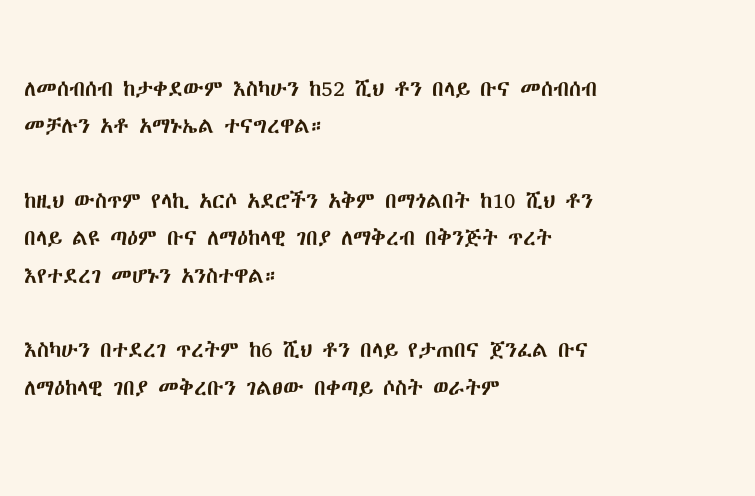ለመሰብሰብ ከታቀደውም እስካሁን ከ52 ሺህ ቶን በላይ ቡና መሰብሰብ መቻሉን አቶ አማኑኤል ተናግረዋል።

ከዚህ ውስጥም የላኪ አርሶ አደሮችን አቅም በማጎልበት ከ10 ሺህ ቶን በላይ ልዩ ጣዕም ቡና ለማዕከላዊ ገበያ ለማቅረብ በቅንጅት ጥረት እየተደረገ መሆኑን አንስተዋል።

እስካሁን በተደረገ ጥረትም ከ6 ሺህ ቶን በላይ የታጠበና ጀንፈል ቡና ለማዕከላዊ ገበያ መቅረቡን ገልፀው በቀጣይ ሶስት ወራትም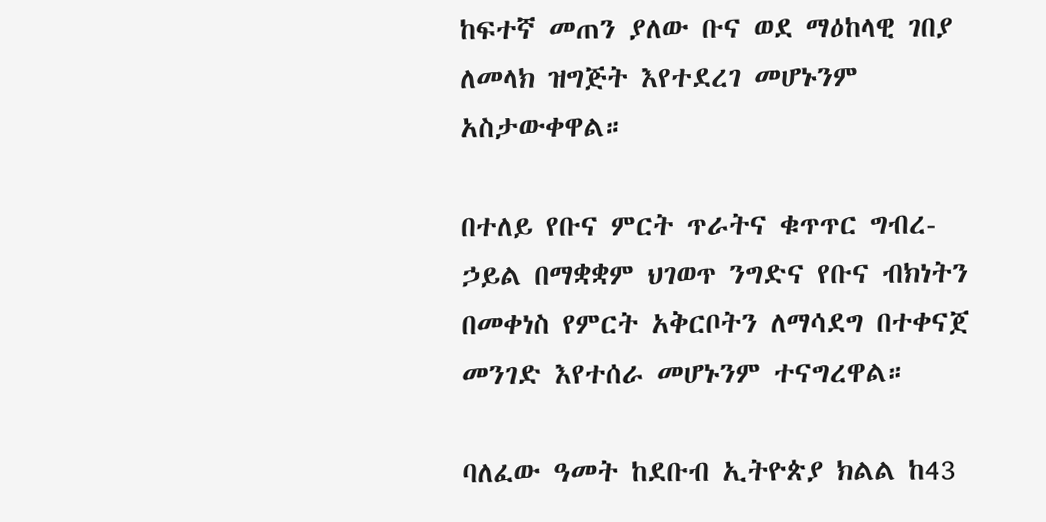ከፍተኛ መጠን ያለው ቡና ወደ ማዕከላዊ ገበያ ለመላክ ዝግጅት እየተደረገ መሆኑንም አስታውቀዋል።

በተለይ የቡና ምርት ጥራትና ቁጥጥር ግብረ-ኃይል በማቋቋም ህገወጥ ንግድና የቡና ብክነትን በመቀነስ የምርት አቅርቦትን ለማሳደግ በተቀናጀ መንገድ እየተሰራ መሆኑንም ተናግረዋል።

ባለፈው ዓመት ከደቡብ ኢትዮጵያ ክልል ከ43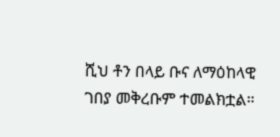ሺህ ቶን በላይ ቡና ለማዕከላዊ ገበያ መቅረቡም ተመልክቷል።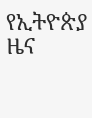የኢትዮጵያ ዜና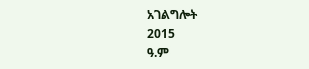አገልግሎት
2015
ዓ.ም